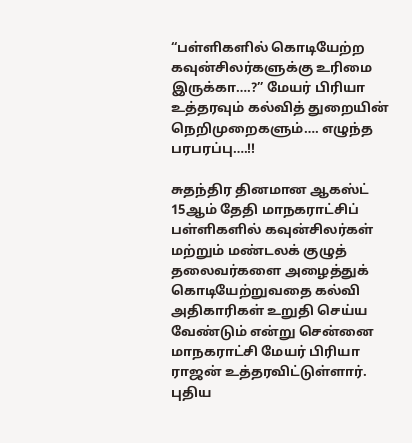“பள்ளிகளில் கொடியேற்ற கவுன்சிலர்களுக்கு உரிமை இருக்கா….?” மேயர் பிரியா உத்தரவும் கல்வித் துறையின் நெறிமுறைகளும்…. எழுந்த பரபரப்பு‌….!!

சுதந்திர தினமான ஆகஸ்ட் 15ஆம் தேதி மாநகராட்சிப் பள்ளிகளில் கவுன்சிலர்கள் மற்றும் மண்டலக் குழுத் தலைவர்களை அழைத்துக் கொடியேற்றுவதை கல்வி அதிகாரிகள் உறுதி செய்ய வேண்டும் என்று சென்னை மாநகராட்சி மேயர் பிரியா ராஜன் உத்தரவிட்டுள்ளார். புதிய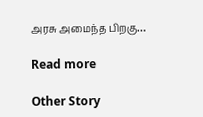அரசு அமைந்த பிறகு…

Read more

Other Story